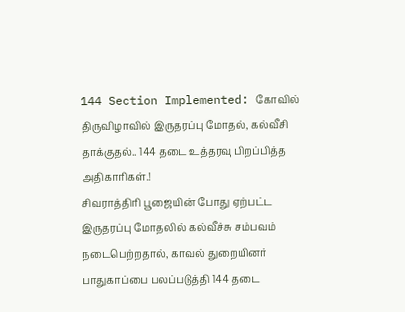144 Section Implemented: கோவில் திருவிழாவில் இருதரப்பு மோதல், கல்வீசி தாக்குதல்.. 144 தடை உத்தரவு பிறப்பித்த அதிகாரிகள்.!
சிவராத்திரி பூஜையின் போது ஏற்பட்ட இருதரப்பு மோதலில் கல்வீச்சு சம்பவம் நடைபெற்றதால், காவல் துறையினர் பாதுகாப்பை பலப்படுத்தி 144 தடை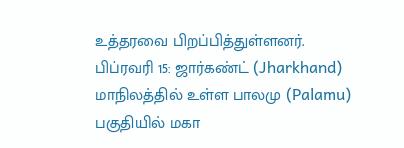உத்தரவை பிறப்பித்துள்ளனர்.
பிப்ரவரி 15: ஜார்கண்ட் (Jharkhand) மாநிலத்தில் உள்ள பாலமு (Palamu) பகுதியில் மகா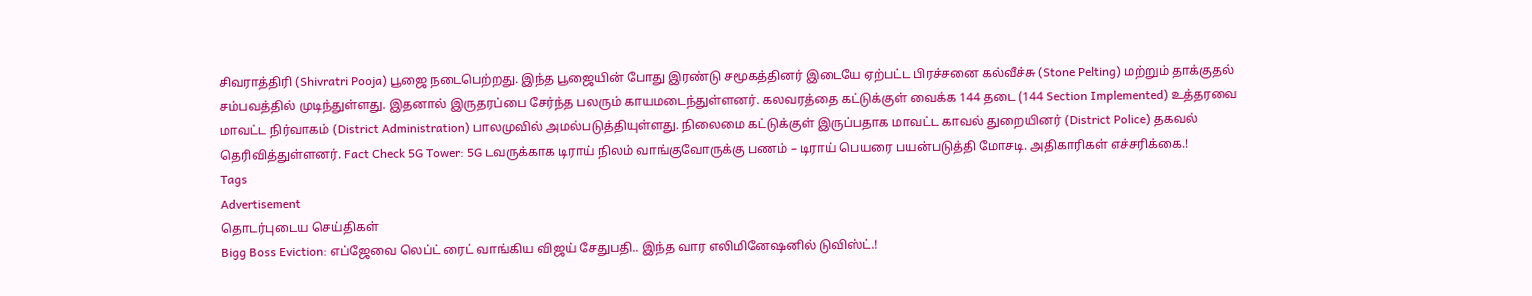சிவராத்திரி (Shivratri Pooja) பூஜை நடைபெற்றது. இந்த பூஜையின் போது இரண்டு சமூகத்தினர் இடையே ஏற்பட்ட பிரச்சனை கல்வீச்சு (Stone Pelting) மற்றும் தாக்குதல் சம்பவத்தில் முடிந்துள்ளது. இதனால் இருதரப்பை சேர்ந்த பலரும் காயமடைந்துள்ளனர். கலவரத்தை கட்டுக்குள் வைக்க 144 தடை (144 Section Implemented) உத்தரவை மாவட்ட நிர்வாகம் (District Administration) பாலமுவில் அமல்படுத்தியுள்ளது. நிலைமை கட்டுக்குள் இருப்பதாக மாவட்ட காவல் துறையினர் (District Police) தகவல் தெரிவித்துள்ளனர். Fact Check 5G Tower: 5G டவருக்காக டிராய் நிலம் வாங்குவோருக்கு பணம் – டிராய் பெயரை பயன்படுத்தி மோசடி. அதிகாரிகள் எச்சரிக்கை.!
Tags
Advertisement
தொடர்புடைய செய்திகள்
Bigg Boss Eviction: எப்ஜேவை லெப்ட் ரைட் வாங்கிய விஜய் சேதுபதி.. இந்த வார எலிமினேஷனில் டுவிஸ்ட்.!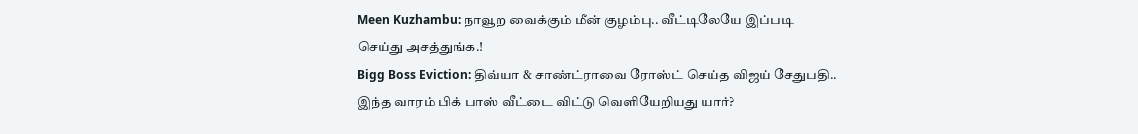Meen Kuzhambu: நாவூற வைக்கும் மீன் குழம்பு.. வீட்டிலேயே இப்படி செய்து அசத்துங்க.!
Bigg Boss Eviction: திவ்யா & சாண்ட்ராவை ரோஸ்ட் செய்த விஜய் சேதுபதி.. இந்த வாரம் பிக் பாஸ் வீட்டை விட்டு வெளியேறியது யார்?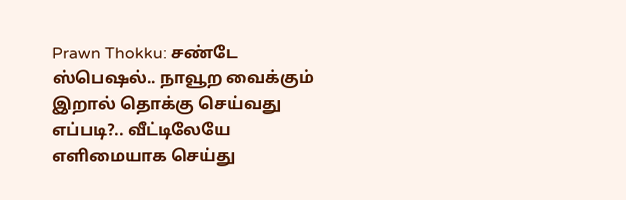Prawn Thokku: சண்டே ஸ்பெஷல்.. நாவூற வைக்கும் இறால் தொக்கு செய்வது எப்படி?.. வீட்டிலேயே எளிமையாக செய்து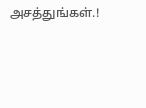அசத்துங்கள்.!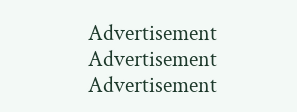Advertisement
Advertisement
Advertisement